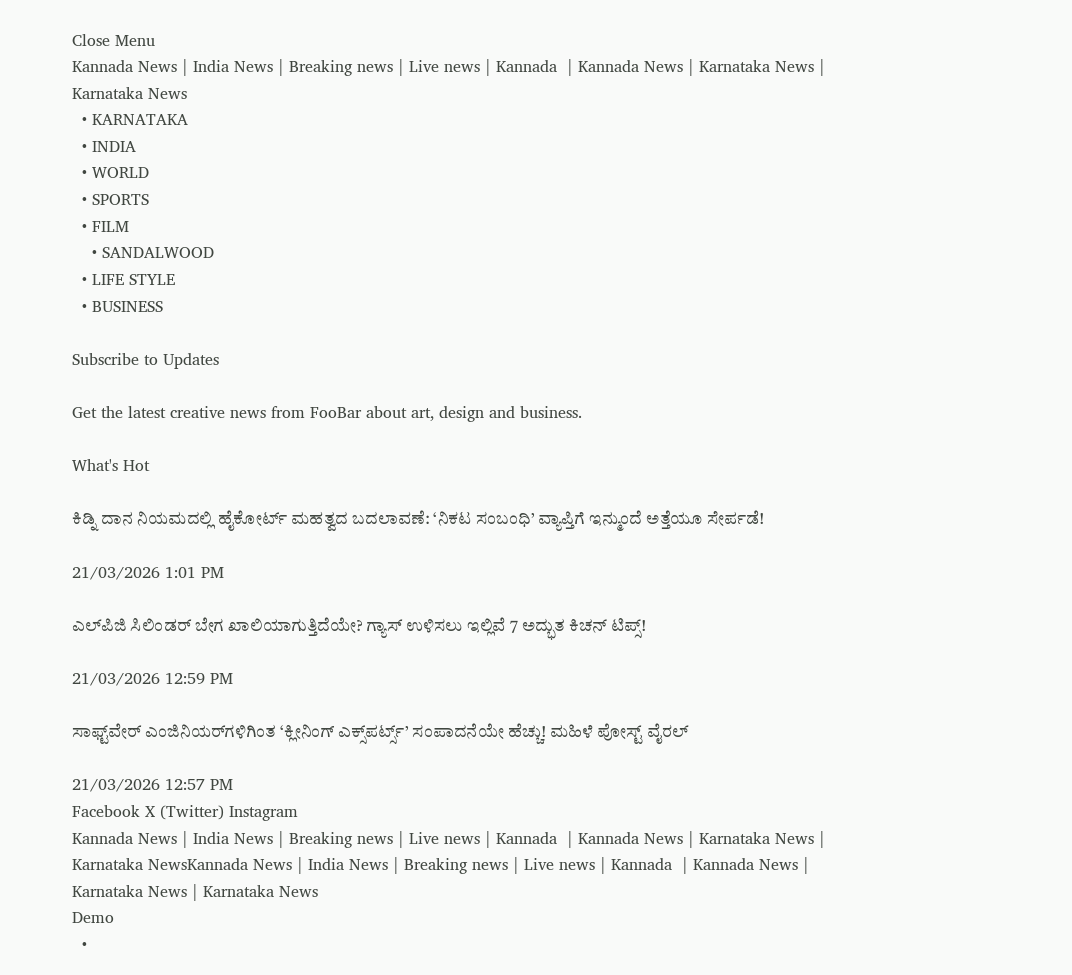Close Menu
Kannada News | India News | Breaking news | Live news | Kannada  | Kannada News | Karnataka News | Karnataka News
  • KARNATAKA
  • INDIA
  • WORLD
  • SPORTS
  • FILM
    • SANDALWOOD
  • LIFE STYLE
  • BUSINESS

Subscribe to Updates

Get the latest creative news from FooBar about art, design and business.

What's Hot

ಕಿಡ್ನಿ ದಾನ ನಿಯಮದಲ್ಲಿ ಹೈಕೋರ್ಟ್ ಮಹತ್ವದ ಬದಲಾವಣೆ: ‘ನಿಕಟ ಸಂಬಂಧಿ’ ವ್ಯಾಪ್ತಿಗೆ ಇನ್ಮುಂದೆ ಅತ್ತೆಯೂ ಸೇರ್ಪಡೆ!

21/03/2026 1:01 PM

ಎಲ್‌ಪಿಜಿ ಸಿಲಿಂಡರ್ ಬೇಗ ಖಾಲಿಯಾಗುತ್ತಿದೆಯೇ? ಗ್ಯಾಸ್ ಉಳಿಸಲು ಇಲ್ಲಿವೆ 7 ಅದ್ಭುತ ಕಿಚನ್ ಟಿಪ್ಸ್!

21/03/2026 12:59 PM

ಸಾಫ್ಟ್‌ವೇರ್ ಎಂಜಿನಿಯರ್‌ಗಳಿಗಿಂತ ‘ಕ್ಲೀನಿಂಗ್ ಎಕ್ಸ್‌ಪರ್ಟ್ಸ್’ ಸಂಪಾದನೆಯೇ ಹೆಚ್ಚು! ಮಹಿಳೆ ಪೋಸ್ಟ್ ವೈರಲ್

21/03/2026 12:57 PM
Facebook X (Twitter) Instagram
Kannada News | India News | Breaking news | Live news | Kannada  | Kannada News | Karnataka News | Karnataka NewsKannada News | India News | Breaking news | Live news | Kannada  | Kannada News | Karnataka News | Karnataka News
Demo
  •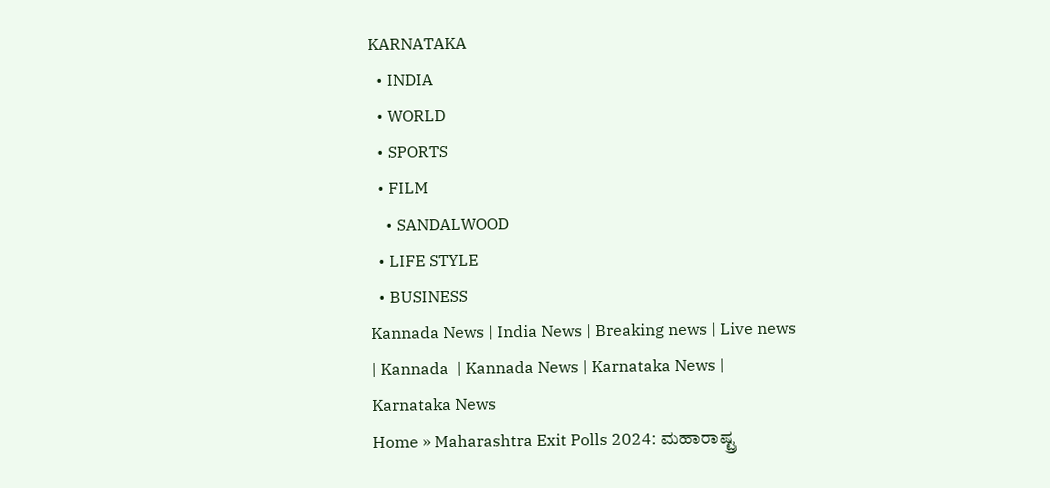KARNATAKA
  • INDIA
  • WORLD
  • SPORTS
  • FILM
    • SANDALWOOD
  • LIFE STYLE
  • BUSINESS
Kannada News | India News | Breaking news | Live news | Kannada  | Kannada News | Karnataka News | Karnataka News
Home » Maharashtra Exit Polls 2024: ಮಹಾರಾಷ್ಟ್ರ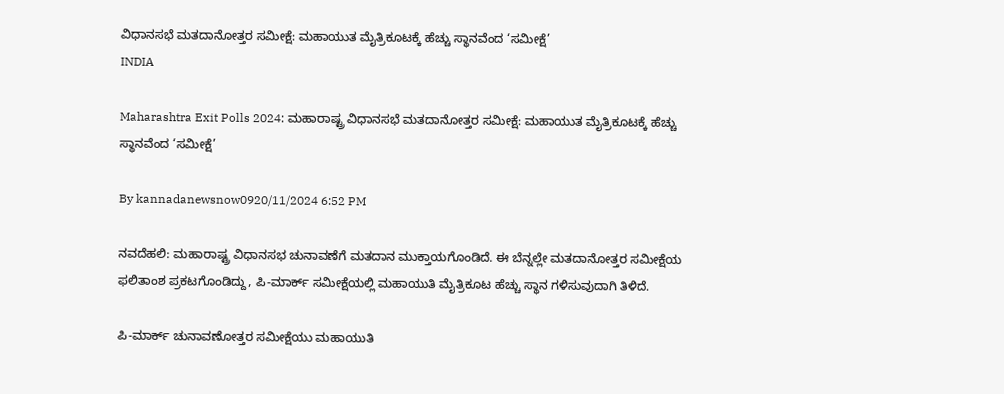ವಿಧಾನಸಭೆ ಮತದಾನೋತ್ತರ ಸಮೀಕ್ಷೆ: ಮಹಾಯುತ ಮೈತ್ರಿಕೂಟಕ್ಕೆ ಹೆಚ್ಚು ಸ್ಥಾನವೆಂದ ‘ಸಮೀಕ್ಷೆ’
INDIA

Maharashtra Exit Polls 2024: ಮಹಾರಾಷ್ಟ್ರ ವಿಧಾನಸಭೆ ಮತದಾನೋತ್ತರ ಸಮೀಕ್ಷೆ: ಮಹಾಯುತ ಮೈತ್ರಿಕೂಟಕ್ಕೆ ಹೆಚ್ಚು ಸ್ಥಾನವೆಂದ ‘ಸಮೀಕ್ಷೆ’

By kannadanewsnow0920/11/2024 6:52 PM

ನವದೆಹಲಿ: ಮಹಾರಾಷ್ಟ್ರ ವಿಧಾನಸಭ ಚುನಾವಣೆಗೆ ಮತದಾನ ಮುಕ್ತಾಯಗೊಂಡಿದೆ. ಈ ಬೆನ್ನಲ್ಲೇ ಮತದಾನೋತ್ತರ ಸಮೀಕ್ಷೆಯ ಫಲಿತಾಂಶ ಪ್ರಕಟಗೊಂಡಿದ್ದು, ಪಿ-ಮಾರ್ಕ್ ಸಮೀಕ್ಷೆಯಲ್ಲಿ ಮಹಾಯುತಿ ಮೈತ್ರಿಕೂಟ ಹೆಚ್ಚು ಸ್ಥಾನ ಗಳಿಸುವುದಾಗಿ ತಿಳಿದೆ.

ಪಿ-ಮಾರ್ಕ್ ಚುನಾವಣೋತ್ತರ ಸಮೀಕ್ಷೆಯು ಮಹಾಯುತಿ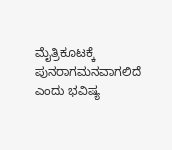ಮೈತ್ರಿಕೂಟಕ್ಕೆ ಪುನರಾಗಮನವಾಗಲಿದೆ ಎಂದು ಭವಿಷ್ಯ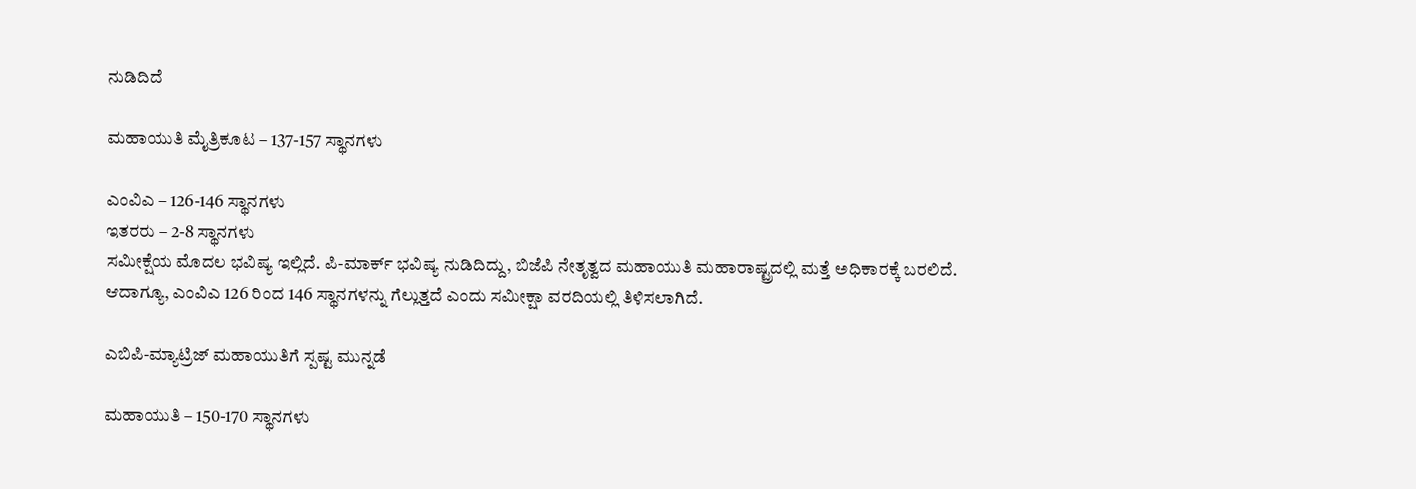ನುಡಿದಿದೆ

ಮಹಾಯುತಿ ಮೈತ್ರಿಕೂಟ – 137-157 ಸ್ಥಾನಗಳು

ಎಂವಿಎ – 126-146 ಸ್ಥಾನಗಳು
ಇತರರು – 2-8 ಸ್ಥಾನಗಳು
ಸಮೀಕ್ಷೆಯ ಮೊದಲ ಭವಿಷ್ಯ ಇಲ್ಲಿದೆ. ಪಿ-ಮಾರ್ಕ್ ಭವಿಷ್ಯ ನುಡಿದಿದ್ದು, ಬಿಜೆಪಿ ನೇತೃತ್ವದ ಮಹಾಯುತಿ ಮಹಾರಾಷ್ಟ್ರದಲ್ಲಿ ಮತ್ತೆ ಅಧಿಕಾರಕ್ಕೆ ಬರಲಿದೆ.
ಆದಾಗ್ಯೂ, ಎಂವಿಎ 126 ರಿಂದ 146 ಸ್ಥಾನಗಳನ್ನು ಗೆಲ್ಲುತ್ತದೆ ಎಂದು ಸಮೀಕ್ಷಾ ವರದಿಯಲ್ಲಿ ತಿಳಿಸಲಾಗಿದೆ.

ಎಬಿಪಿ-ಮ್ಯಾಟ್ರಿಜ್ ಮಹಾಯುತಿಗೆ ಸ್ಪಷ್ಟ ಮುನ್ನಡೆ

ಮಹಾಯುತಿ – 150-170 ಸ್ಥಾನಗಳು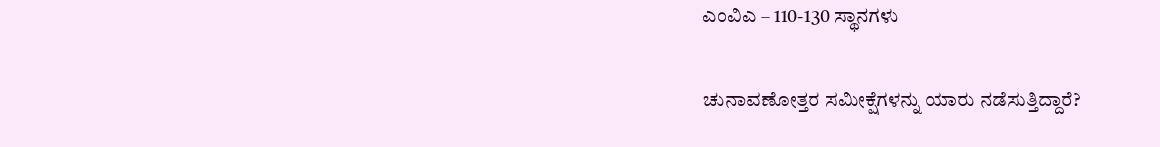ಎಂವಿಎ – 110-130 ಸ್ಥಾನಗಳು

ಚುನಾವಣೋತ್ತರ ಸಮೀಕ್ಷೆಗಳನ್ನು ಯಾರು ನಡೆಸುತ್ತಿದ್ದಾರೆ?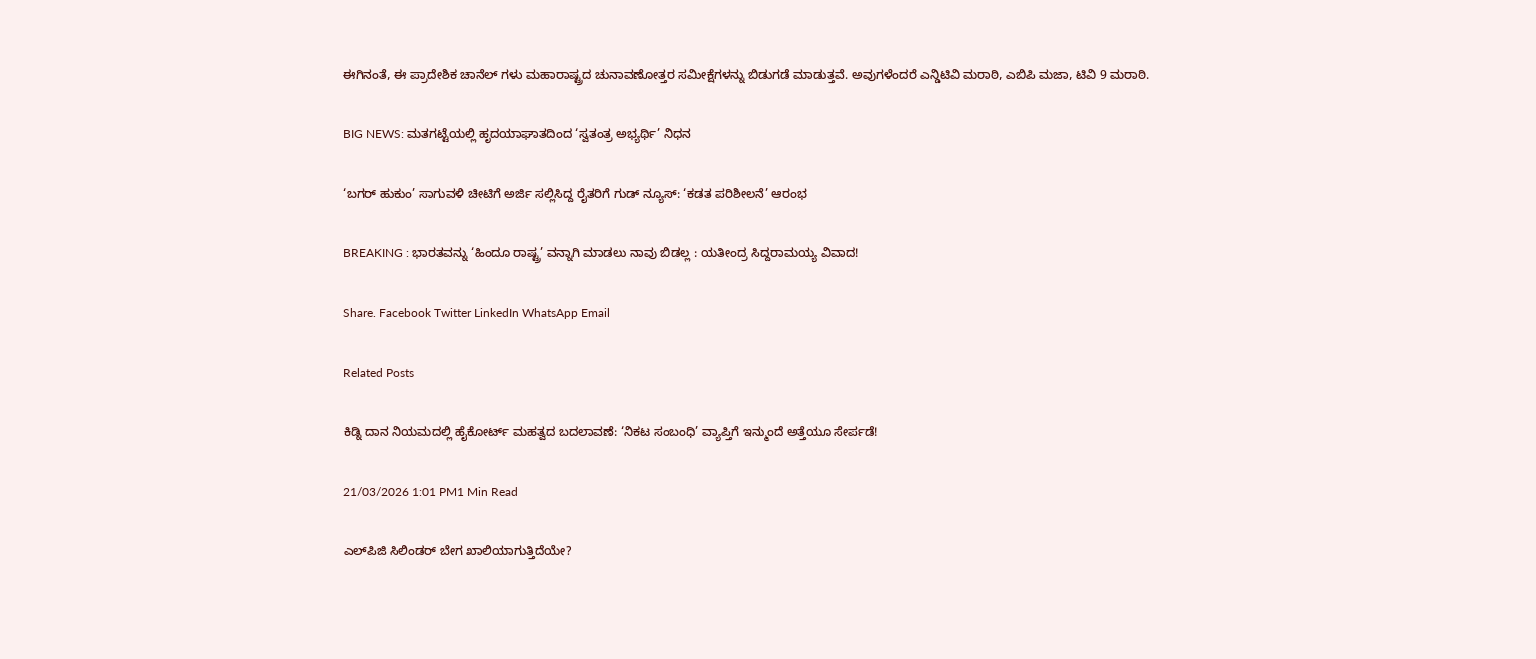ಈಗಿನಂತೆ, ಈ ಪ್ರಾದೇಶಿಕ ಚಾನೆಲ್ ಗಳು ಮಹಾರಾಷ್ಟ್ರದ ಚುನಾವಣೋತ್ತರ ಸಮೀಕ್ಷೆಗಳನ್ನು ಬಿಡುಗಡೆ ಮಾಡುತ್ತವೆ. ಅವುಗಳೆಂದರೆ ಎನ್ಡಿಟಿವಿ ಮರಾಠಿ, ಎಬಿಪಿ ಮಜಾ, ಟಿವಿ 9 ಮರಾಠಿ.

BIG NEWS: ಮತಗಟ್ಟೆಯಲ್ಲಿ ಹೃದಯಾಘಾತದಿಂದ ‘ಸ್ವತಂತ್ರ ಅಭ್ಯರ್ಥಿ’ ನಿಧನ

‘ಬಗರ್ ಹುಕುಂ’ ಸಾಗುವಳಿ ಚೀಟಿಗೆ ಅರ್ಜಿ ಸಲ್ಲಿಸಿದ್ದ ರೈತರಿಗೆ ಗುಡ್ ನ್ಯೂಸ್: ‘ಕಡತ ಪರಿಶೀಲನೆ’ ಆರಂಭ

BREAKING : ಭಾರತವನ್ನು ‘ಹಿಂದೂ ರಾಷ್ಟ್ರ’ ವನ್ನಾಗಿ ಮಾಡಲು ನಾವು ಬಿಡಲ್ಲ : ಯತೀಂದ್ರ ಸಿದ್ದರಾಮಯ್ಯ ವಿವಾದ!

Share. Facebook Twitter LinkedIn WhatsApp Email

Related Posts

ಕಿಡ್ನಿ ದಾನ ನಿಯಮದಲ್ಲಿ ಹೈಕೋರ್ಟ್ ಮಹತ್ವದ ಬದಲಾವಣೆ: ‘ನಿಕಟ ಸಂಬಂಧಿ’ ವ್ಯಾಪ್ತಿಗೆ ಇನ್ಮುಂದೆ ಅತ್ತೆಯೂ ಸೇರ್ಪಡೆ!

21/03/2026 1:01 PM1 Min Read

ಎಲ್‌ಪಿಜಿ ಸಿಲಿಂಡರ್ ಬೇಗ ಖಾಲಿಯಾಗುತ್ತಿದೆಯೇ?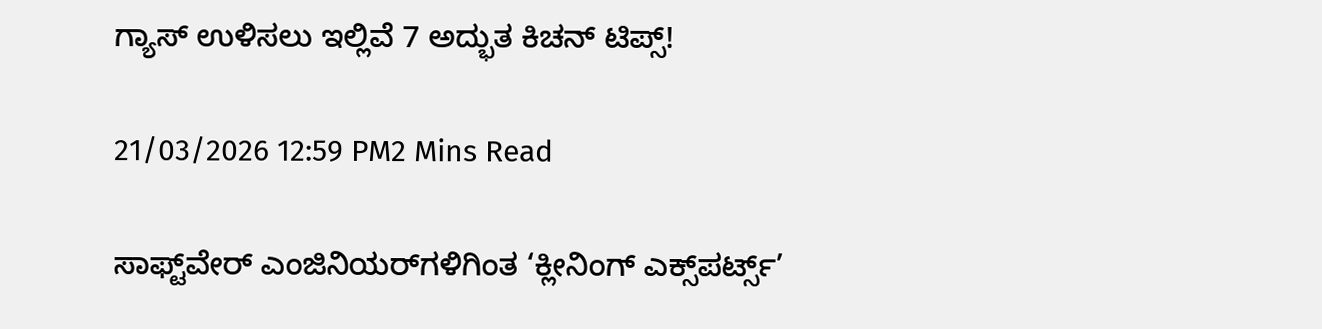ಗ್ಯಾಸ್ ಉಳಿಸಲು ಇಲ್ಲಿವೆ 7 ಅದ್ಭುತ ಕಿಚನ್ ಟಿಪ್ಸ್!

21/03/2026 12:59 PM2 Mins Read

ಸಾಫ್ಟ್‌ವೇರ್ ಎಂಜಿನಿಯರ್‌ಗಳಿಗಿಂತ ‘ಕ್ಲೀನಿಂಗ್ ಎಕ್ಸ್‌ಪರ್ಟ್ಸ್’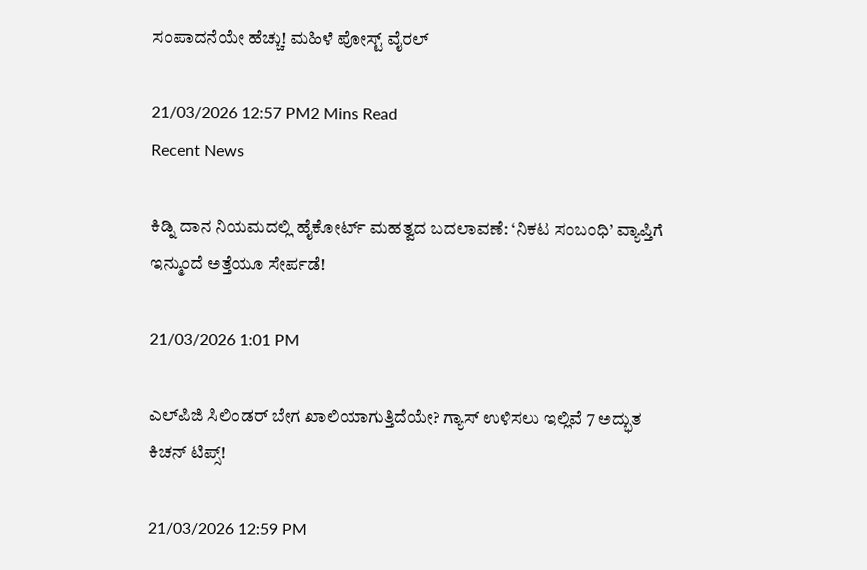ಸಂಪಾದನೆಯೇ ಹೆಚ್ಚು! ಮಹಿಳೆ ಪೋಸ್ಟ್ ವೈರಲ್

21/03/2026 12:57 PM2 Mins Read
Recent News

ಕಿಡ್ನಿ ದಾನ ನಿಯಮದಲ್ಲಿ ಹೈಕೋರ್ಟ್ ಮಹತ್ವದ ಬದಲಾವಣೆ: ‘ನಿಕಟ ಸಂಬಂಧಿ’ ವ್ಯಾಪ್ತಿಗೆ ಇನ್ಮುಂದೆ ಅತ್ತೆಯೂ ಸೇರ್ಪಡೆ!

21/03/2026 1:01 PM

ಎಲ್‌ಪಿಜಿ ಸಿಲಿಂಡರ್ ಬೇಗ ಖಾಲಿಯಾಗುತ್ತಿದೆಯೇ? ಗ್ಯಾಸ್ ಉಳಿಸಲು ಇಲ್ಲಿವೆ 7 ಅದ್ಭುತ ಕಿಚನ್ ಟಿಪ್ಸ್!

21/03/2026 12:59 PM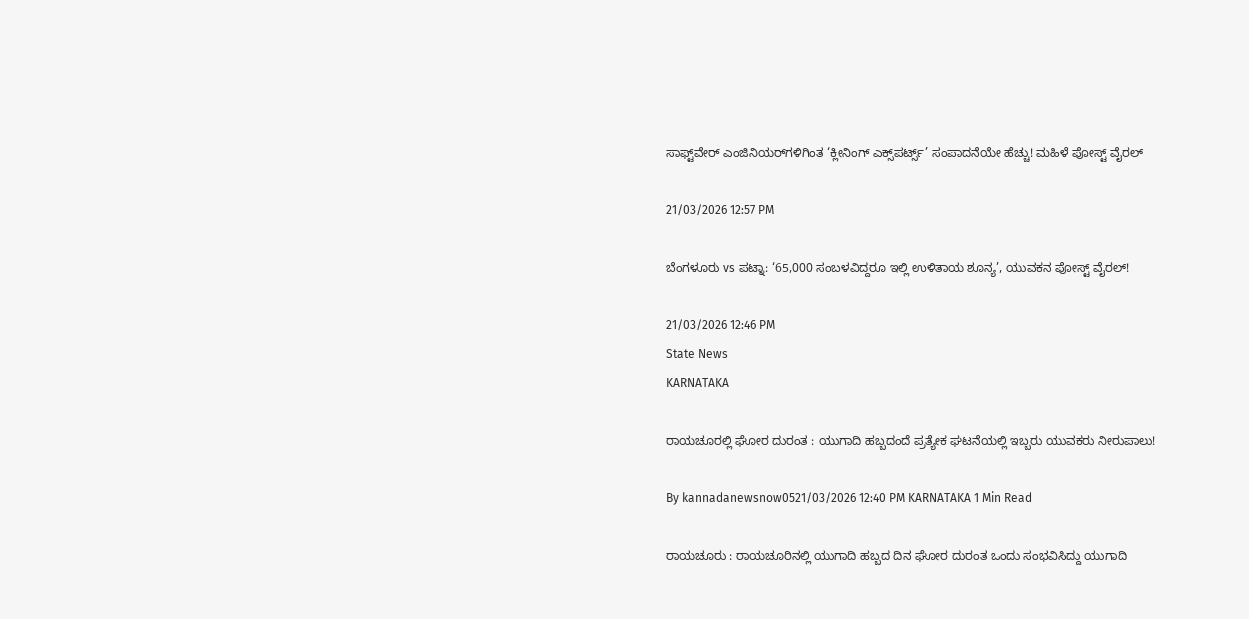ಸಾಫ್ಟ್‌ವೇರ್ ಎಂಜಿನಿಯರ್‌ಗಳಿಗಿಂತ ‘ಕ್ಲೀನಿಂಗ್ ಎಕ್ಸ್‌ಪರ್ಟ್ಸ್’ ಸಂಪಾದನೆಯೇ ಹೆಚ್ಚು! ಮಹಿಳೆ ಪೋಸ್ಟ್ ವೈರಲ್

21/03/2026 12:57 PM

ಬೆಂಗಳೂರು vs ಪಟ್ನಾ: ‘65,000 ಸಂಬಳವಿದ್ದರೂ ಇಲ್ಲಿ ಉಳಿತಾಯ ಶೂನ್ಯ’, ಯುವಕನ ಪೋಸ್ಟ್ ವೈರಲ್!

21/03/2026 12:46 PM
State News
KARNATAKA

ರಾಯಚೂರಲ್ಲಿ ಘೋರ ದುರಂತ : ಯುಗಾದಿ ಹಬ್ಬದಂದೆ ಪ್ರತ್ಯೇಕ ಘಟನೆಯಲ್ಲಿ ಇಬ್ಬರು ಯುವಕರು ನೀರುಪಾಲು!

By kannadanewsnow0521/03/2026 12:40 PM KARNATAKA 1 Min Read

ರಾಯಚೂರು : ರಾಯಚೂರಿನಲ್ಲಿ ಯುಗಾದಿ ಹಬ್ಬದ ದಿನ ಘೋರ ದುರಂತ ಒಂದು ಸಂಭವಿಸಿದ್ದು ಯುಗಾದಿ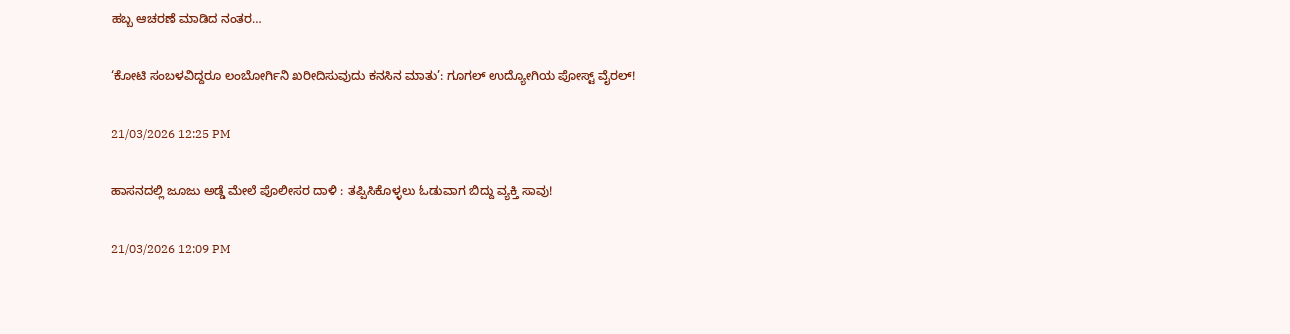ಹಬ್ಬ ಆಚರಣೆ ಮಾಡಿದ ನಂತರ…

‘ಕೋಟಿ ಸಂಬಳವಿದ್ದರೂ ಲಂಬೋರ್ಗಿನಿ ಖರೀದಿಸುವುದು ಕನಸಿನ ಮಾತು’: ಗೂಗಲ್ ಉದ್ಯೋಗಿಯ ಪೋಸ್ಟ್ ವೈರಲ್!

21/03/2026 12:25 PM

ಹಾಸನದಲ್ಲಿ ಜೂಜು ಅಡ್ಡೆ ಮೇಲೆ ಪೊಲೀಸರ ದಾಳಿ : ತಪ್ಪಿಸಿಕೊಳ್ಳಲು ಓಡುವಾಗ ಬಿದ್ದು ವ್ಯಕ್ತಿ ಸಾವು!

21/03/2026 12:09 PM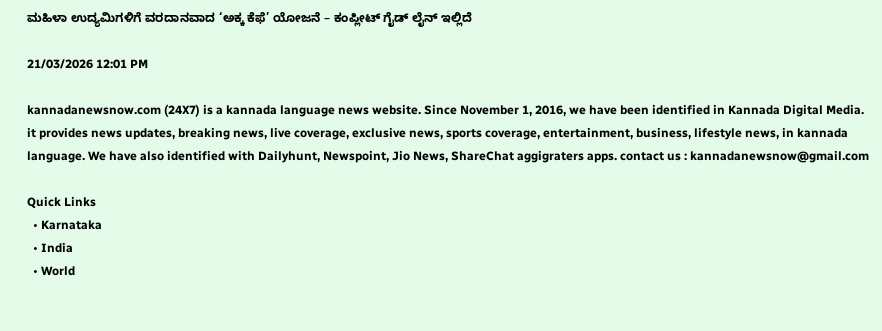ಮಹಿಳಾ ಉದ್ಯಮಿಗಳಿಗೆ ವರದಾನವಾದ ‘ಅಕ್ಕ ಕೆಫೆ’ ಯೋಜನೆ – ಕಂಪ್ಲೀಟ್ ಗೈಡ್ ಲೈನ್ ಇಲ್ಲಿದೆ

21/03/2026 12:01 PM

kannadanewsnow.com (24X7) is a kannada language news website. Since November 1, 2016, we have been identified in Kannada Digital Media. it provides news updates, breaking news, live coverage, exclusive news, sports coverage, entertainment, business, lifestyle news, in kannada language. We have also identified with Dailyhunt, Newspoint, Jio News, ShareChat aggigraters apps. contact us : kannadanewsnow@gmail.com

Quick Links
  • Karnataka
  • India
  • World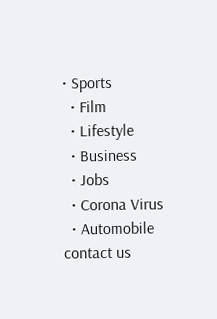• Sports
  • Film
  • Lifestyle
  • Business
  • Jobs
  • Corona Virus
  • Automobile
contact us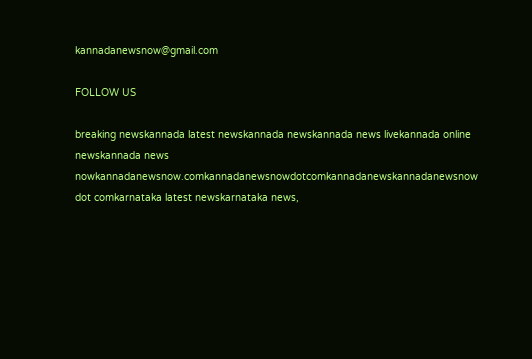kannadanewsnow@gmail.com

FOLLOW US

breaking newskannada latest newskannada newskannada news livekannada online newskannada news nowkannadanewsnow.comkannadanewsnowdotcomkannadanewskannadanewsnow dot comkarnataka latest newskarnataka news,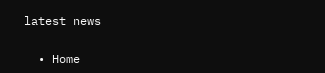latest news

  • Home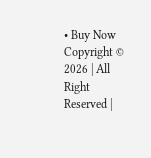• Buy Now
Copyright © 2026 | All Right Reserved |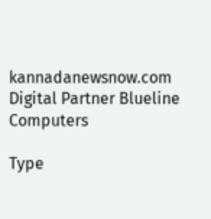kannadanewsnow.com
Digital Partner Blueline Computers

Type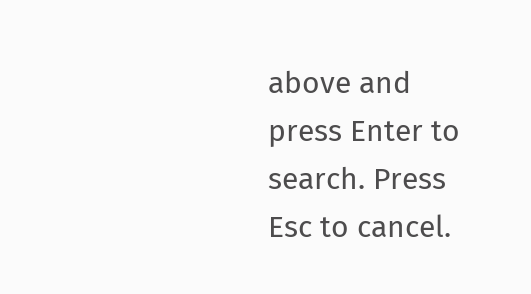above and press Enter to search. Press Esc to cancel.